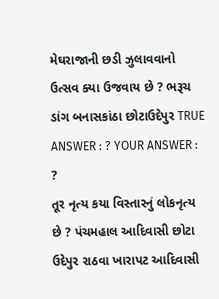મેઘરાજાની છડી ઝુલાવવાનો ઉત્સવ ક્યા ઉજવાય છે ? ભરૂચ ડાંગ બનાસકાંઠા છોટાઉદેપુર TRUE ANSWER : ? YOUR ANSWER : ?
તૂર નૃત્ય કયા વિસ્તારનું લોકનૃત્ય છે ? પંચમહાલ આદિવાસી છોટા ઉદેપુર રાઠવા ખારાપટ આદિવાસી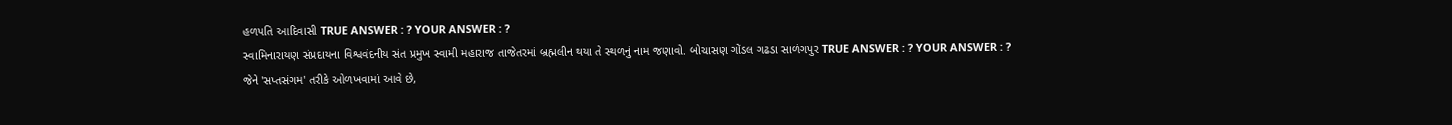હળપતિ આદિવાસી TRUE ANSWER : ? YOUR ANSWER : ?
સ્વામિનારાયણ સંપ્રદાયના વિશ્વવંદનીય સંત પ્રમુખ સ્વામી મહારાજ તાજેતરમાં બ્રહ્મલીન થયા તે સ્થળનું નામ જણાવો. બોચાસણ ગોંડલ ગઢડા સાળંગપુર TRUE ANSWER : ? YOUR ANSWER : ?
જેને 'સપ્તસંગમ' તરીકે ઓળખવામાં આવે છે,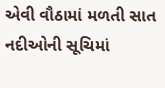એવી વૌઠામાં મળતી સાત નદીઓની સૂચિમાં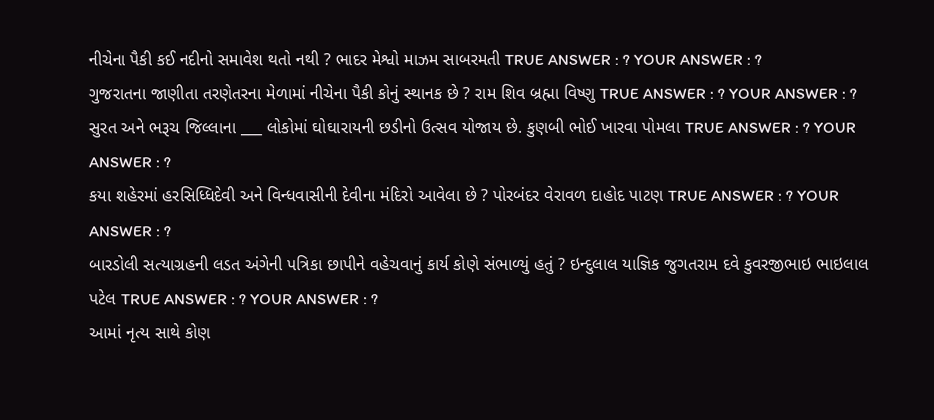નીચેના પૈકી કઈ નદીનો સમાવેશ થતો નથી ? ભાદર મેશ્વો માઝમ સાબરમતી TRUE ANSWER : ? YOUR ANSWER : ?
ગુજરાતના જાણીતા તરણેતરના મેળામાં નીચેના પૈકી કોનું સ્થાનક છે ? રામ શિવ બ્રહ્મા વિષ્ણુ TRUE ANSWER : ? YOUR ANSWER : ?
સુરત અને ભરૂચ જિલ્લાના ___ લોકોમાં ઘોઘારાયની છડીનો ઉત્સવ યોજાય છે. કુણબી ભોઈ ખારવા પોમલા TRUE ANSWER : ? YOUR ANSWER : ?
કયા શહેરમાં હરસિધ્ધિદેવી અને વિન્ધવાસીની દેવીના મંદિરો આવેલા છે ? પોરબંદર વેરાવળ દાહોદ પાટણ TRUE ANSWER : ? YOUR ANSWER : ?
બારડોલી સત્યાગ્રહની લડત અંગેની પત્રિકા છાપીને વહેચવાનું કાર્ય કોણે સંભાળ્યું હતું ? ઇન્દુલાલ યાજ્ઞિક જુગતરામ દવે કુવરજીભાઇ ભાઇલાલ પટેલ TRUE ANSWER : ? YOUR ANSWER : ?
આમાં નૃત્ય સાથે કોણ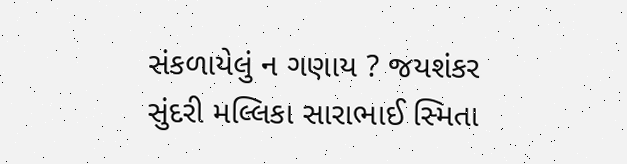સંકળાયેલું ન ગણાય ? જયશંકર સુંદરી મલ્લિકા સારાભાઈ સ્મિતા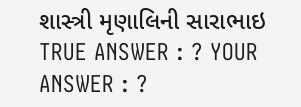શાસ્ત્રી મૃણાલિની સારાભાઇ TRUE ANSWER : ? YOUR ANSWER : ?